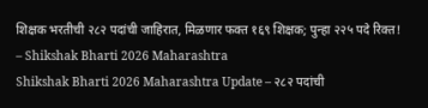शिक्षक भरतीची २८२ पदांची जाहिरात, मिळणार फक्त १६९ शिक्षक; पुन्हा २२५ पदे रिक्त! – Shikshak Bharti 2026 Maharashtra
Shikshak Bharti 2026 Maharashtra Update – २८२ पदांची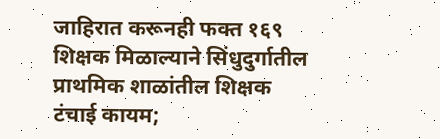जाहिरात करूनही फक्त १६९ शिक्षक मिळाल्याने सिंधुदुर्गातील प्राथमिक शाळांतील शिक्षक टंचाई कायम;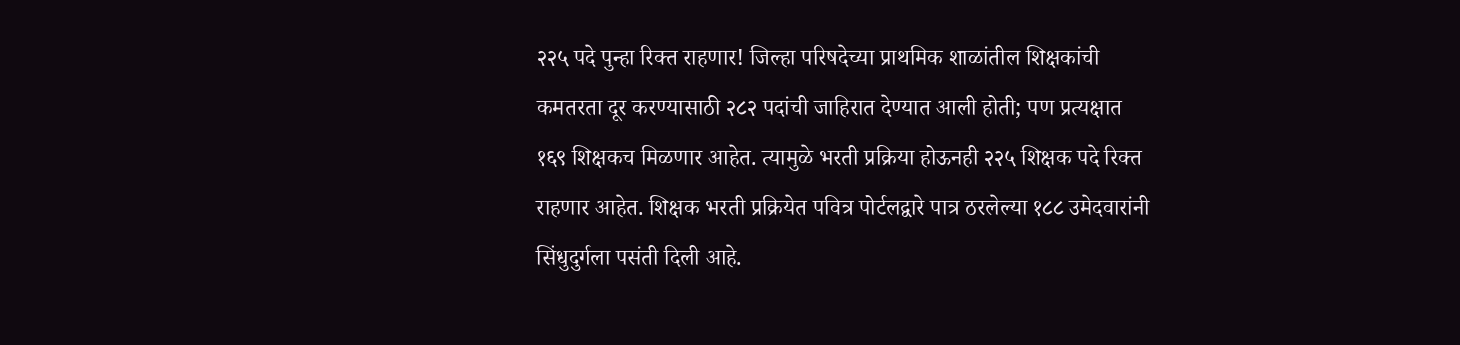२२५ पदे पुन्हा रिक्त राहणार! जिल्हा परिषदेच्या प्राथमिक शाळांतील शिक्षकांची कमतरता दूर करण्यासाठी २८२ पदांची जाहिरात देण्यात आली होती; पण प्रत्यक्षात १६९ शिक्षकच मिळणार आहेत. त्यामुळे भरती प्रक्रिया होऊनही २२५ शिक्षक पदे रिक्त राहणार आहेत. शिक्षक भरती प्रक्रियेत पवित्र पोर्टलद्वारे पात्र ठरलेल्या १८८ उमेदवारांनी सिंधुदुर्गला पसंती दिली आहे.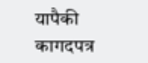यापैकी कागदपत्र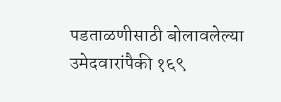पडताळणीसाठी बोलावलेल्या उमेदवारांपैकी १६९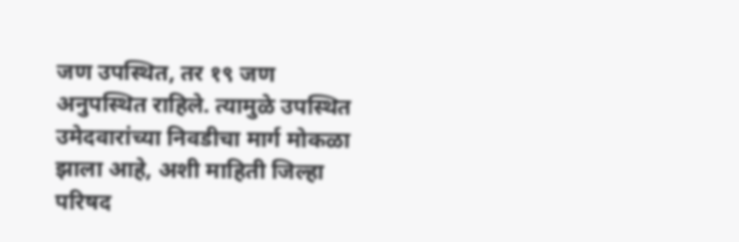जण उपस्थित, तर १९ जण अनुपस्थित राहिले. त्यामुळे उपस्थित उमेदवारांच्या निवडीचा मार्ग मोकळा झाला आहे, अशी माहिती जिल्हा परिषद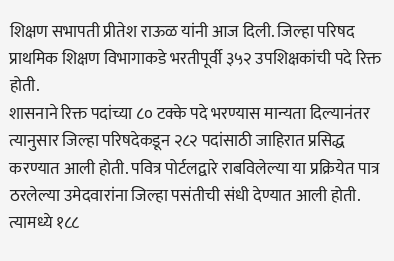शिक्षण सभापती प्रीतेश राऊळ यांनी आज दिली. जिल्हा परिषद प्राथमिक शिक्षण विभागाकडे भरतीपूर्वी ३५२ उपशिक्षकांची पदे रिक्त होती.
शासनाने रिक्त पदांच्या ८० टक्के पदे भरण्यास मान्यता दिल्यानंतर त्यानुसार जिल्हा परिषदेकडून २८२ पदांसाठी जाहिरात प्रसिद्ध करण्यात आली होती. पवित्र पोर्टलद्वारे राबविलेल्या या प्रक्रियेत पात्र ठरलेल्या उमेदवारांना जिल्हा पसंतीची संधी देण्यात आली होती. त्यामध्ये १८८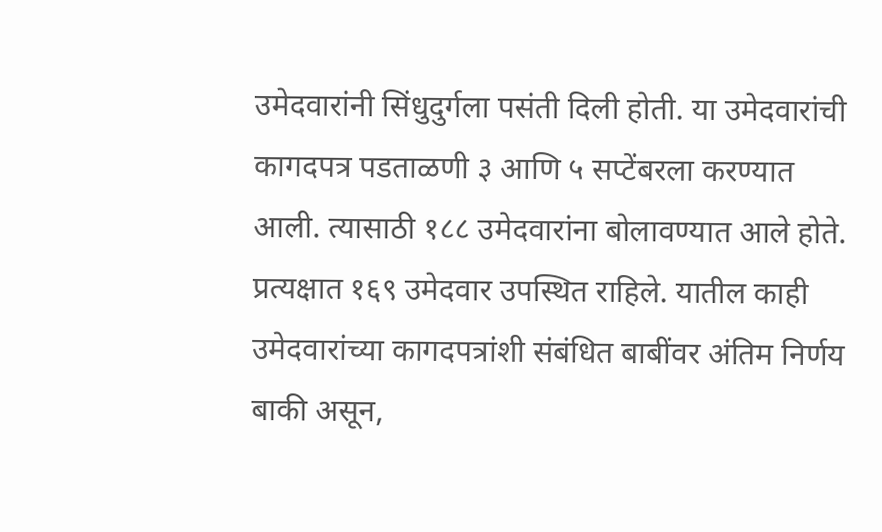उमेदवारांनी सिंधुदुर्गला पसंती दिली होती. या उमेदवारांची कागदपत्र पडताळणी ३ आणि ५ सप्टेंबरला करण्यात आली. त्यासाठी १८८ उमेदवारांना बोलावण्यात आले होते. प्रत्यक्षात १६९ उमेदवार उपस्थित राहिले. यातील काही उमेदवारांच्या कागदपत्रांशी संबंधित बाबींवर अंतिम निर्णय बाकी असून,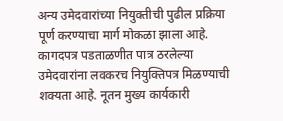अन्य उमेदवारांच्या नियुक्तीची पुढील प्रक्रिया पूर्ण करण्याचा मार्ग मोकळा झाला आहे. कागदपत्र पडताळणीत पात्र ठरलेल्या उमेदवारांना लवकरच नियुक्तिपत्र मिळण्याची शक्यता आहे. नूतन मुख्य कार्यकारी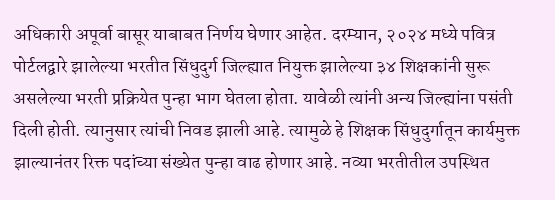अधिकारी अपूर्वा बासूर याबाबत निर्णय घेणार आहेत. दरम्यान, २०२४ मध्ये पवित्र पोर्टलद्वारे झालेल्या भरतीत सिंधुदुर्ग जिल्ह्यात नियुक्त झालेल्या ३४ शिक्षकांनी सुरू असलेल्या भरती प्रक्रियेत पुन्हा भाग घेतला होता. यावेळी त्यांनी अन्य जिल्ह्यांना पसंती दिली होती. त्यानुसार त्यांची निवड झाली आहे. त्यामुळे हे शिक्षक सिंधुदुर्गातून कार्यमुक्त झाल्यानंतर रिक्त पदांच्या संख्येत पुन्हा वाढ होणार आहे. नव्या भरतीतील उपस्थित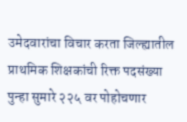उमेदवारांचा विचार करता जिल्ह्यातील प्राथमिक शिक्षकांची रिक्त पदसंख्या पुन्हा सुमारे २२५ वर पोहोचणार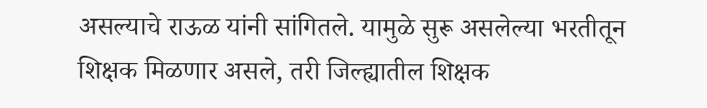असल्याचे राऊळ यांनी सांगितले. यामुळे सुरू असलेल्या भरतीतून शिक्षक मिळणार असले, तरी जिल्ह्यातील शिक्षक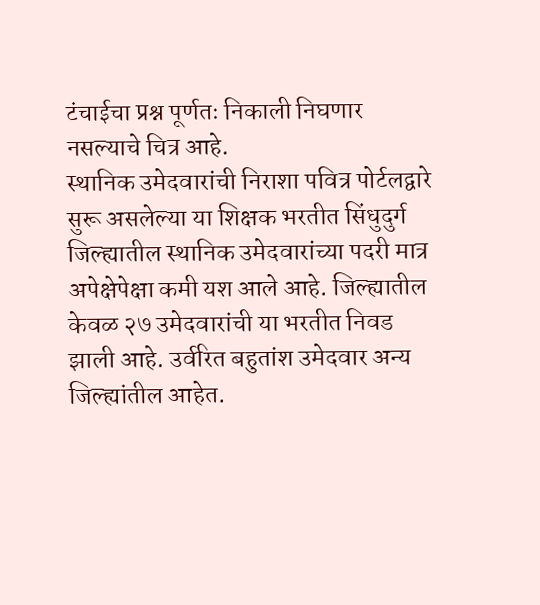टंचाईचा प्रश्न पूर्णतः निकाली निघणार नसल्याचे चित्र आहे.
स्थानिक उमेदवारांची निराशा पवित्र पोर्टलद्वारे सुरू असलेल्या या शिक्षक भरतीत सिंधुदुर्ग जिल्ह्यातील स्थानिक उमेदवारांच्या पदरी मात्र अपेक्षेपेक्षा कमी यश आले आहे. जिल्ह्यातील केवळ २७ उमेदवारांची या भरतीत निवड झाली आहे. उर्वरित बहुतांश उमेदवार अन्य जिल्ह्यांतील आहेत.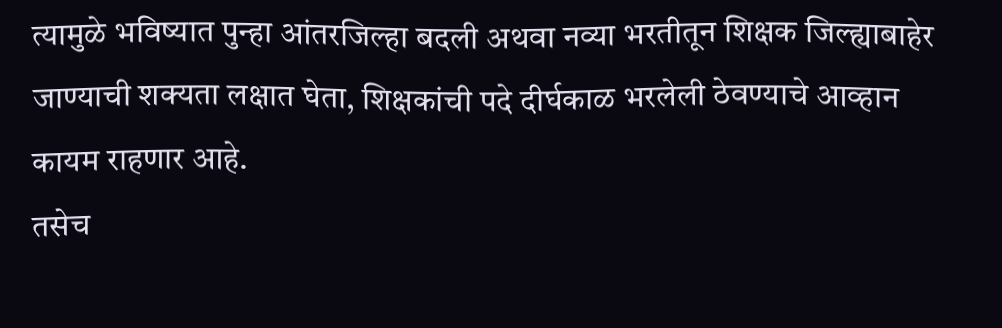त्यामुळे भविष्यात पुन्हा आंतरजिल्हा बदली अथवा नव्या भरतीतून शिक्षक जिल्ह्याबाहेर जाण्याची शक्यता लक्षात घेता, शिक्षकांची पदे दीर्घकाळ भरलेली ठेवण्याचे आव्हान कायम राहणार आहे.
तसेच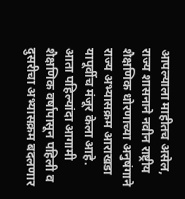आपल्याला माहीतच असेल, राज्य शासनाने नवीन राष्ट्रीय शैक्षणिक धोरणाच्या अनुषंगाने राज्य अभ्यासक्रम आराखडा यापूर्वीच मंजूर केला आहे. आता पहिल्यांदा आगामी शैक्षणिक वर्षापासून पहिली व दुसरीचा अभ्यासक्रम बदलणार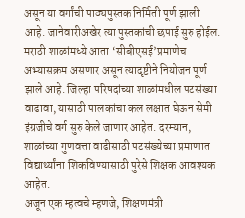असून या वर्गांची पाठ्यपुस्तक निर्मिती पूर्ण झाली आहे. जानेवारीअखेर त्या पुस्तकांची छपाई सुरु होईल. मराठी शाळांमध्ये आता ‘सीबीएसई’प्रमाणेच अभ्यासक्रम असणार असून त्यादृष्टीने नियोजन पूर्ण झाले आहे. जिल्हा परिषदांच्या शाळांमधील पटसंख्या वाढावा, यासाठी पालकांचा कल लक्षात घेऊन सेमी इंग्रजीचे वर्ग सुरु केले जाणार आहेत. दरम्यान, शाळांच्या गुणवत्ता वाढीसाठी पटसंख्येच्या प्रमाणात विद्यार्थ्यांना शिकविण्यासाठी पुरेसे शिक्षक आवश्यक आहेत.
अजून एक म्हत्वचे म्हणजे, शिक्षणमंत्री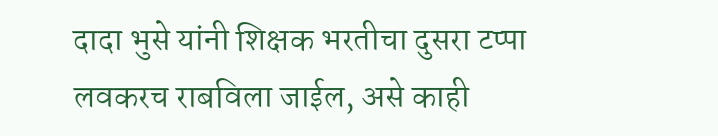दादा भुसे यांनी शिक्षक भरतीचा दुसरा टप्पा लवकरच राबविला जाईल, असे काही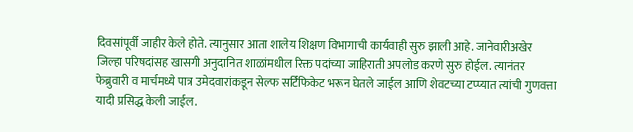दिवसांपूर्वी जाहीर केले होते. त्यानुसार आता शालेय शिक्षण विभागाची कार्यवाही सुरु झाली आहे. जानेवारीअखेर जिल्हा परिषदांसह खासगी अनुदानित शाळांमधील रिक्त पदांच्या जाहिराती अपलोड करणे सुरु होईल. त्यानंतर फेब्रुवारी व मार्चमध्ये पात्र उमेदवारांकडून सेल्फ सर्टिफिकेट भरून घेतले जाईल आणि शेवटच्या टप्प्यात त्यांची गुणवत्ता यादी प्रसिद्ध केली जाईल.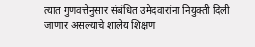त्यात गुणवत्तेनुसार संबंधित उमेदवारांना नियुक्ती दिली जाणार असल्याचे शालेय शिक्षण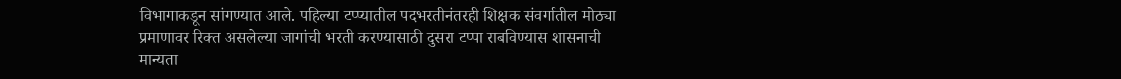विभागाकडून सांगण्यात आले. पहिल्या टप्प्यातील पदभरतीनंतरही शिक्षक संवर्गातील मोठ्या प्रमाणावर रिक्त असलेल्या जागांची भरती करण्यासाठी दुसरा टप्पा राबविण्यास शासनाची मान्यता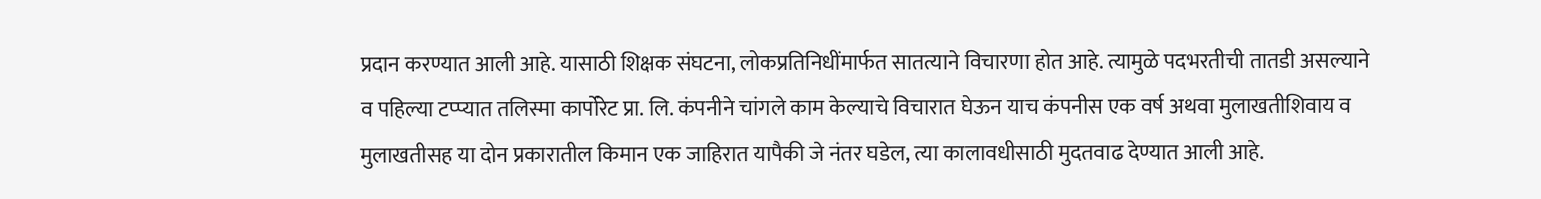प्रदान करण्यात आली आहे. यासाठी शिक्षक संघटना, लोकप्रतिनिधींमार्फत सातत्याने विचारणा होत आहे. त्यामुळे पदभरतीची तातडी असल्याने व पहिल्या टप्प्यात तलिस्मा कार्पोरेट प्रा. लि. कंपनीने चांगले काम केल्याचे विचारात घेऊन याच कंपनीस एक वर्ष अथवा मुलाखतीशिवाय व मुलाखतीसह या दोन प्रकारातील किमान एक जाहिरात यापैकी जे नंतर घडेल, त्या कालावधीसाठी मुदतवाढ देण्यात आली आहे.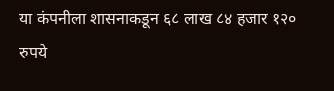या कंपनीला शासनाकडून ६८ लाख ८४ हजार १२० रुपये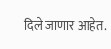दिले जाणार आहेत.